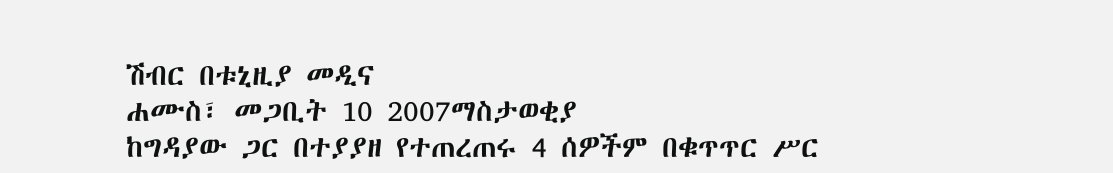ሽብር በቱኒዚያ መዲና
ሐሙስ፣ መጋቢት 10 2007ማስታወቂያ
ከግዳያው ጋር በተያያዘ የተጠረጠሩ 4 ሰዎችም በቁጥጥር ሥር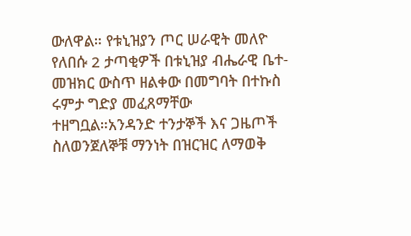ውለዋል። የቱኒዝያን ጦር ሠራዊት መለዮ የለበሱ 2 ታጣቂዎች በቱኒዝያ ብሔራዊ ቤተ-መዝክር ውስጥ ዘልቀው በመግባት በተኩስ ሩምታ ግድያ መፈጸማቸው ተዘግቧል።አንዳንድ ተንታኞች እና ጋዜጦች ስለወንጀለኞቹ ማንነት በዝርዝር ለማወቅ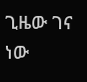ጊዜው ገና ነው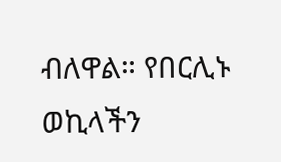ብለዋል። የበርሊኑ ወኪላችን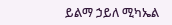ይልማ ኃይለ ሚካኤል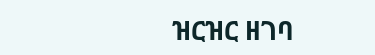ዝርዝር ዘገባ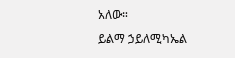አለው።
ይልማ ኃይለሚካኤል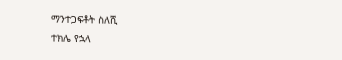ማንተጋፍቶት ስለሺ
ተክሌ የኋላ